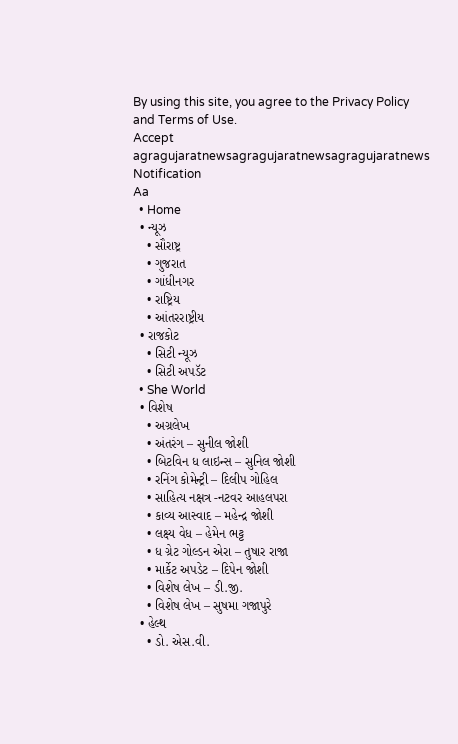By using this site, you agree to the Privacy Policy and Terms of Use.
Accept
agragujaratnewsagragujaratnewsagragujaratnews
Notification
Aa
  • Home
  • ન્યૂઝ
    • સૌરાષ્ટ્ર
    • ગુજરાત
    • ગાંધીનગર
    • રાષ્ટ્રિય
    • આંતરરાષ્ટ્રીય
  • રાજકોટ
    • સિટી ન્યૂઝ
    • સિટી અપડૅટ
  • She World
  • વિશેષ
    • અગ્રલેખ
    • અંતરંગ – સુનીલ જોશી
    • બિટવિન ધ લાઇન્સ – સુનિલ જોશી
    • રનિંગ કોમેન્ટ્રી – દિલીપ ગોહિલ
    • સાહિત્ય નક્ષત્ર -નટવર આહલપરા
    • કાવ્ય આસ્વાદ – મહેન્દ્ર જોશી
    • લક્ષ્ય વેધ – હેમેન ભટ્ટ
    • ધ ગ્રેટ ગોલ્ડન એરા – તુષાર રાજા
    • માર્કેટ અપડેટ – દિપેન જોશી
    • વિશેષ લેખ – ડી.જી.
    • વિશેષ લેખ – સુષમા ગજાપુરે
  • હેલ્થ
    • ડો. એસ.વી.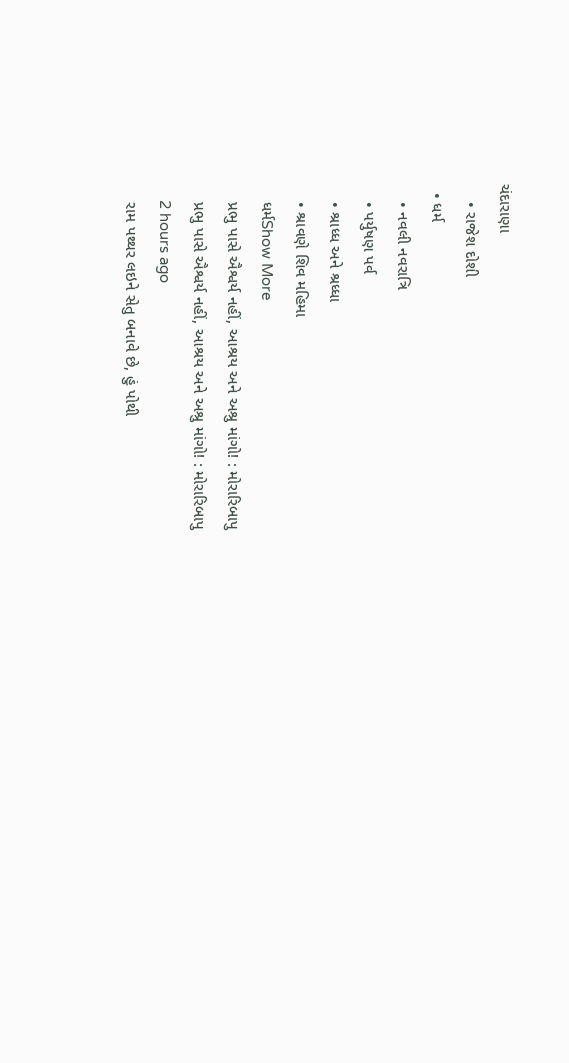ચંદારાણા
    • રાજેશ દોશી
  • ધર્મ
    • નવલી નવરાત્રિ
    • પર્યુષણ પર્વ
    • શ્રાધ્ધ અને શ્રધ્ધા
    • શ્રાવણે શિવ મહિમા
    ધર્મShow More
    પ્રભુ પાસે ઐશ્વર્ય નહીં, આશ્રય અને અશ્રુ માંગો! : મોરારિબાપુ
    પ્રભુ પાસે ઐશ્વર્ય નહીં, આશ્રય અને અશ્રુ માંગો! : મોરારિબાપુ
    2 hours ago
    રામ પથ્થર લઇને સેતુ બનાવે છે, હું પોથી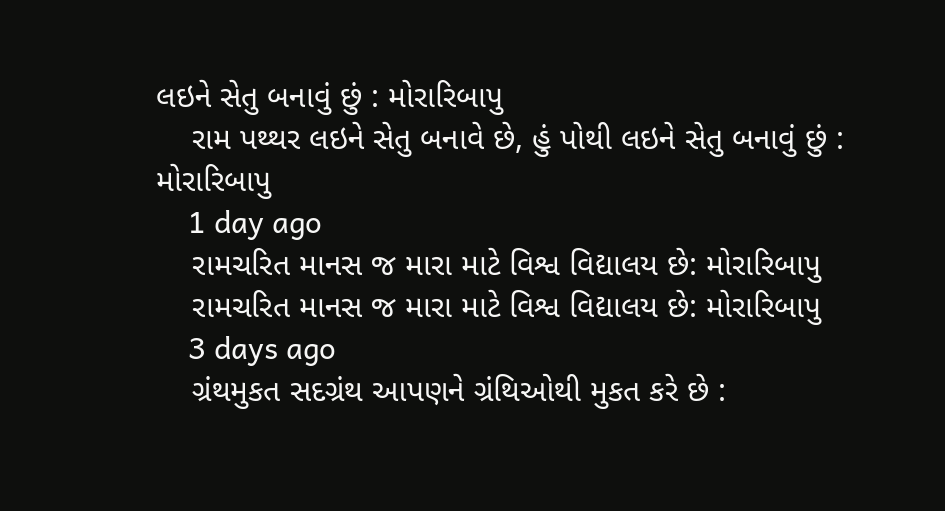લઇને સેતુ બનાવું છું : મોરારિબાપુ
    રામ પથ્થર લઇને સેતુ બનાવે છે, હું પોથી લઇને સેતુ બનાવું છું : મોરારિબાપુ
    1 day ago
    રામચરિત માનસ જ મારા માટે વિશ્વ વિદ્યાલય છે: મોરારિબાપુ
    રામચરિત માનસ જ મારા માટે વિશ્વ વિદ્યાલય છે: મોરારિબાપુ
    3 days ago
    ગ્રંથમુકત સદગ્રંથ આપણને ગ્રંથિઓથી મુકત કરે છે :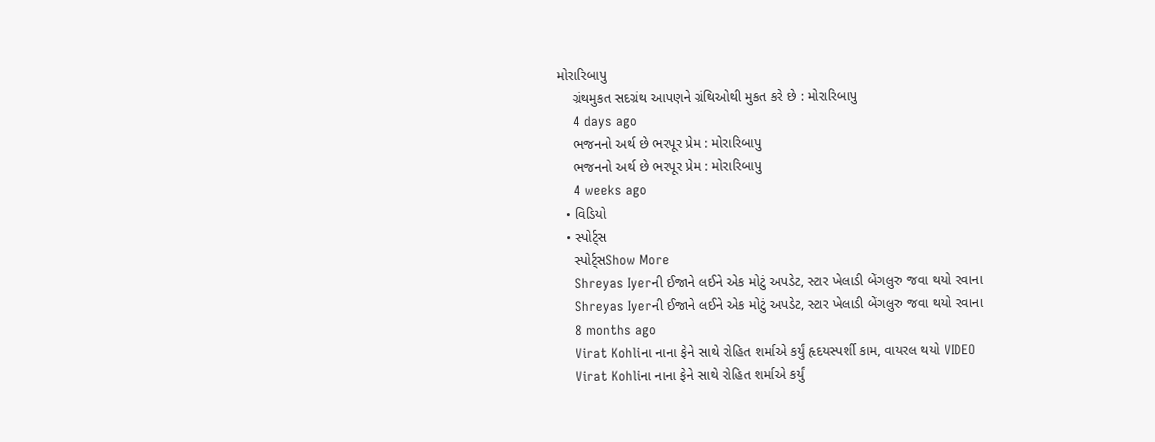મોરારિબાપુ
    ગ્રંથમુકત સદગ્રંથ આપણને ગ્રંથિઓથી મુકત કરે છે : મોરારિબાપુ
    4 days ago
    ભજનનો અર્થ છે ભરપૂર પ્રેમ : મોરારિબાપુ
    ભજનનો અર્થ છે ભરપૂર પ્રેમ : મોરારિબાપુ
    4 weeks ago
  • વિડિયો
  • સ્પોર્ટ્સ
    સ્પોર્ટ્સShow More
    Shreyas Iyerની ઈજાને લઈને એક મોટું અપડેટ, સ્ટાર ખેલાડી બેંગલુરુ જવા થયો રવાના
    Shreyas Iyerની ઈજાને લઈને એક મોટું અપડેટ, સ્ટાર ખેલાડી બેંગલુરુ જવા થયો રવાના
    8 months ago
    Virat Kohliના નાના ફેને સાથે રોહિત શર્માએ કર્યું હૃદયસ્પર્શી કામ, વાયરલ થયો VIDEO
    Virat Kohliના નાના ફેને સાથે રોહિત શર્માએ કર્યું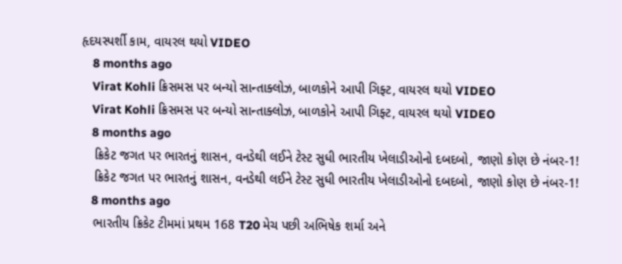હૃદયસ્પર્શી કામ, વાયરલ થયો VIDEO
    8 months ago
    Virat Kohli ક્રિસમસ પર બન્યો સાન્તાક્લોઝ, બાળકોને આપી ગિફ્ટ, વાયરલ થયો VIDEO
    Virat Kohli ક્રિસમસ પર બન્યો સાન્તાક્લોઝ, બાળકોને આપી ગિફ્ટ, વાયરલ થયો VIDEO
    8 months ago
    ક્રિકેટ જગત પર ભારતનું શાસન, વનડેથી લઈને ટેસ્ટ સુધી ભારતીય ખેલાડીઓનો દબદબો, જાણો કોણ છે નંબર-1!
    ક્રિકેટ જગત પર ભારતનું શાસન, વનડેથી લઈને ટેસ્ટ સુધી ભારતીય ખેલાડીઓનો દબદબો, જાણો કોણ છે નંબર-1!
    8 months ago
    ભારતીય ક્રિકેટ ટીમમાં પ્રથમ 168 T20 મેચ પછી અભિષેક શર્મા અને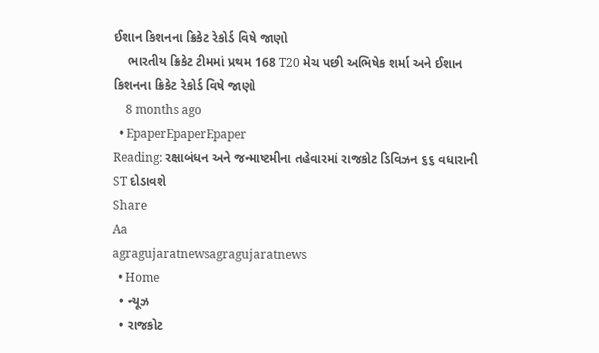ઈશાન કિશનના ક્રિકેટ રેકોર્ડ વિષે જાણો
    ભારતીય ક્રિકેટ ટીમમાં પ્રથમ 168 T20 મેચ પછી અભિષેક શર્મા અને ઈશાન કિશનના ક્રિકેટ રેકોર્ડ વિષે જાણો
    8 months ago
  • EpaperEpaperEpaper
Reading: રક્ષાબંધન અને જન્માષ્ટમીના તહેવારમાં રાજકોટ ડિવિઝન ૬૬ વધારાની ST દોડાવશે
Share
Aa
agragujaratnewsagragujaratnews
  • Home
  • ન્યૂઝ
  • રાજકોટ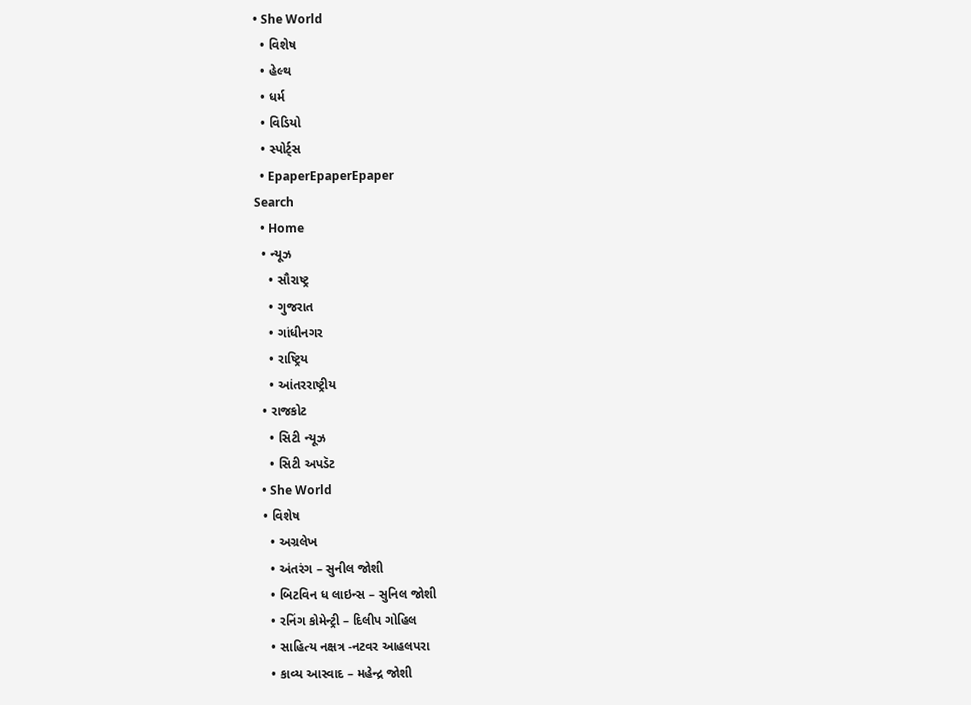• She World
  • વિશેષ
  • હેલ્થ
  • ધર્મ
  • વિડિયો
  • સ્પોર્ટ્સ
  • EpaperEpaperEpaper
Search
  • Home
  • ન્યૂઝ
    • સૌરાષ્ટ્ર
    • ગુજરાત
    • ગાંધીનગર
    • રાષ્ટ્રિય
    • આંતરરાષ્ટ્રીય
  • રાજકોટ
    • સિટી ન્યૂઝ
    • સિટી અપડૅટ
  • She World
  • વિશેષ
    • અગ્રલેખ
    • અંતરંગ – સુનીલ જોશી
    • બિટવિન ધ લાઇન્સ – સુનિલ જોશી
    • રનિંગ કોમેન્ટ્રી – દિલીપ ગોહિલ
    • સાહિત્ય નક્ષત્ર -નટવર આહલપરા
    • કાવ્ય આસ્વાદ – મહેન્દ્ર જોશી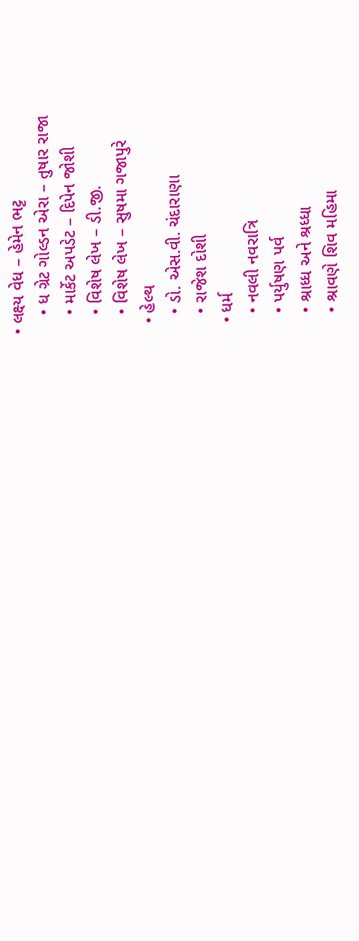• લક્ષ્ય વેધ – હેમેન ભટ્ટ
    • ધ ગ્રેટ ગોલ્ડન એરા – તુષાર રાજા
    • માર્કેટ અપડેટ – દિપેન જોશી
    • વિશેષ લેખ – ડી.જી.
    • વિશેષ લેખ – સુષમા ગજાપુરે
  • હેલ્થ
    • ડો. એસ.વી. ચંદારાણા
    • રાજેશ દોશી
  • ધર્મ
    • નવલી નવરાત્રિ
    • પર્યુષણ પર્વ
    • શ્રાધ્ધ અને શ્રધ્ધા
    • શ્રાવણે શિવ મહિમા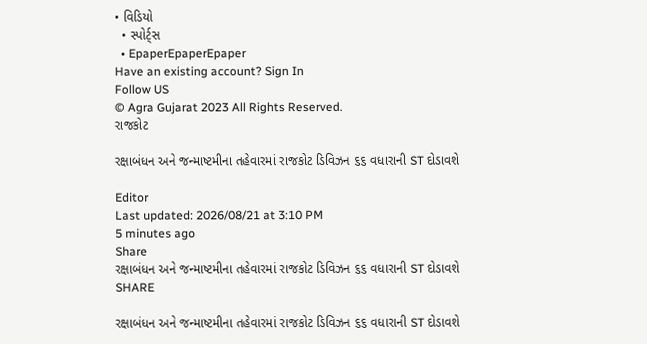• વિડિયો
  • સ્પોર્ટ્સ
  • EpaperEpaperEpaper
Have an existing account? Sign In
Follow US
© Agra Gujarat 2023 All Rights Reserved.
રાજકોટ

રક્ષાબંધન અને જન્માષ્ટમીના તહેવારમાં રાજકોટ ડિવિઝન ૬૬ વધારાની ST દોડાવશે

Editor
Last updated: 2026/08/21 at 3:10 PM
5 minutes ago
Share
રક્ષાબંધન અને જન્માષ્ટમીના તહેવારમાં રાજકોટ ડિવિઝન ૬૬ વધારાની ST દોડાવશે
SHARE

રક્ષાબંધન અને જન્માષ્ટમીના તહેવારમાં રાજકોટ ડિવિઝન ૬૬ વધારાની ST દોડાવશે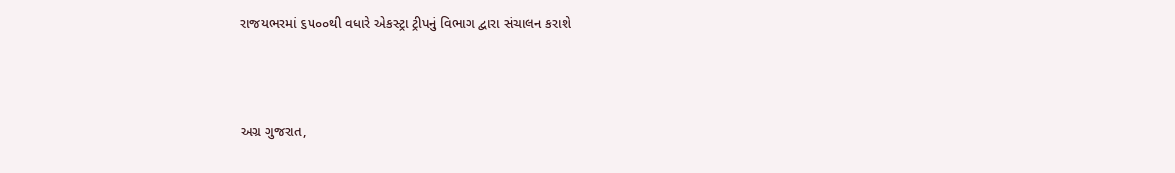રાજયભરમાં ૬૫૦૦થી વધારે એકસ્ટ્રા ટ્રીપનું વિભાગ દ્વારા સંચાલન કરાશે



અગ્ર ગુજરાત,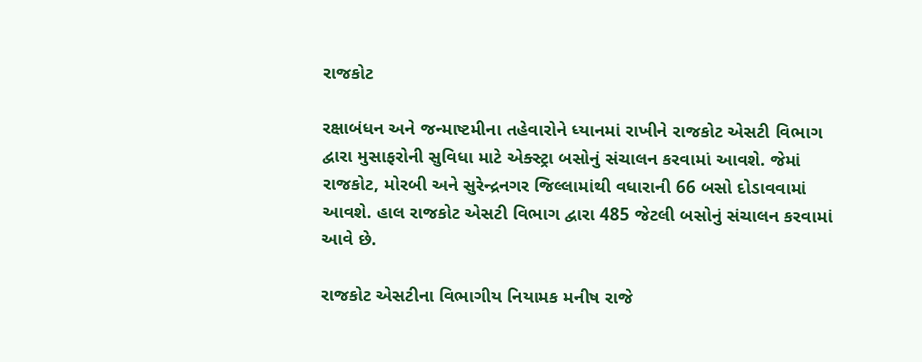રાજકોટ

રક્ષાબંધન અને જન્માષ્ટમીના તહેવારોને ધ્યાનમાં રાખીને રાજકોટ એસટી વિભાગ દ્વારા મુસાફરોની સુવિધા માટે એક્સ્ટ્રા બસોનું સંચાલન કરવામાં આવશે. જેમાં રાજકોટ, મોરબી અને સુરેન્દ્રનગર જિલ્લામાંથી વધારાની 66 બસો દોડાવવામાં આવશે. હાલ રાજકોટ એસટી વિભાગ દ્વારા 485 જેટલી બસોનું સંચાલન કરવામાં આવે છે.

રાજકોટ એસટીના વિભાગીય નિયામક મનીષ રાજે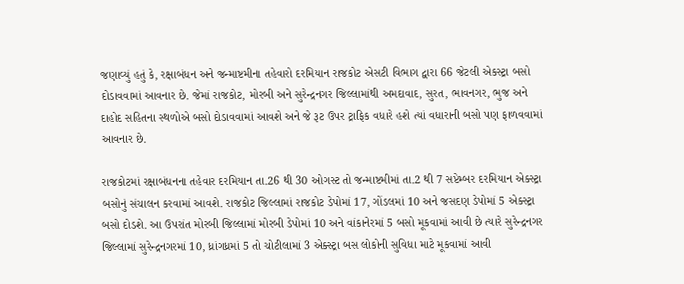જણાવ્યું હતું કે, રક્ષાબંધન અને જન્માષ્ટમીના તહેવારો દરમિયાન રાજકોટ એસટી વિભાગ દ્વારા 66 જેટલી એકસ્ટ્રા બસો દોડાવવામાં આવનાર છે. જેમાં રાજકોટ, મોરબી અને સુરેન્દ્રનગર જિલ્લામાંથી અમદાવાદ, સુરત, ભાવનગર, ભુજ અને દાહોદ સહિતના સ્થળોએ બસો દોડાવવામાં આવશે અને જે રૂટ ઉપર ટ્રાફિક વધારે હશે ત્યાં વધારાની બસો પણ ફાળવવામાં આવનાર છે.

રાજકોટમાં રક્ષાબંધનના તહેવાર દરમિયાન તા.26 થી 30 ઓગસ્ટ તો જન્માષ્ટમીમાં તા.2 થી 7 સપ્ટેમ્બર દરમિયાન એક્સ્ટ્રા બસોનું સંચાલન કરવામાં આવશે. રાજકોટ જિલ્લામાં રાજકોટ ડેપોમાં 17, ગોંડલમાં 10 અને જસદણ ડેપોમાં 5 એક્સ્ટ્રા બસો દોડશે. આ ઉપરાંત મોરબી જિલ્લામાં મોરબી ડેપોમાં 10 અને વાંકાનેરમાં 5 બસો મૂકવામાં આવી છે ત્યારે સુરેન્દ્રનગર જિલ્લામાં સુરેન્દ્રનગરમાં 10, ધ્રાંગધ્રમાં 5 તો ચોટીલામાં 3 એક્સ્ટ્રા બસ લોકોની સુવિધા માટે મૂકવામાં આવી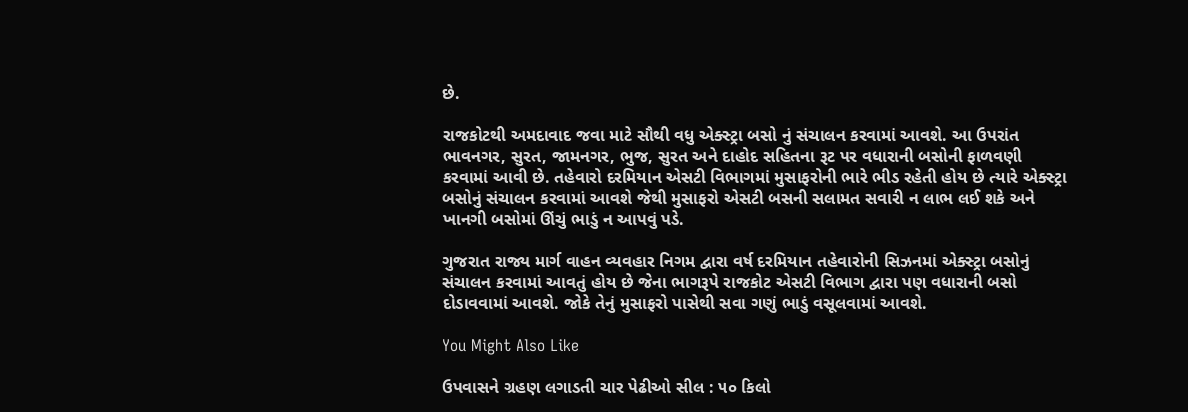છે.

રાજકોટથી અમદાવાદ જવા માટે સૌથી વધુ એક્સ્ટ્રા બસો નું સંચાલન કરવામાં આવશે. આ ઉપરાંત ભાવનગર, સુરત, જામનગર, ભુજ, સુરત અને દાહોદ સહિતના રૂટ પર વધારાની બસોની ફાળવણી કરવામાં આવી છે. તહેવારો દરમિયાન એસટી વિભાગમાં મુસાફરોની ભારે ભીડ રહેતી હોય છે ત્યારે એક્સ્ટ્રા બસોનું સંચાલન કરવામાં આવશે જેથી મુસાફરો એસટી બસની સલામત સવારી ન લાભ લઈ શકે અને ખાનગી બસોમાં ઊંચું ભાડું ન આપવું પડે.

ગુજરાત રાજ્ય માર્ગ વાહન વ્યવહાર નિગમ દ્વારા વર્ષ દરમિયાન તહેવારોની સિઝનમાં એક્સ્ટ્રા બસોનું સંચાલન કરવામાં આવતું હોય છે જેના ભાગરૂપે રાજકોટ એસટી વિભાગ દ્વારા પણ વધારાની બસો દોડાવવામાં આવશે. જોકે તેનું મુસાફરો પાસેથી સવા ગણું ભાડું વસૂલવામાં આવશે.

You Might Also Like

ઉપવાસને ગ્રહણ લગાડતી ચાર પેઢીઓ સીલ : ૫૦ કિલો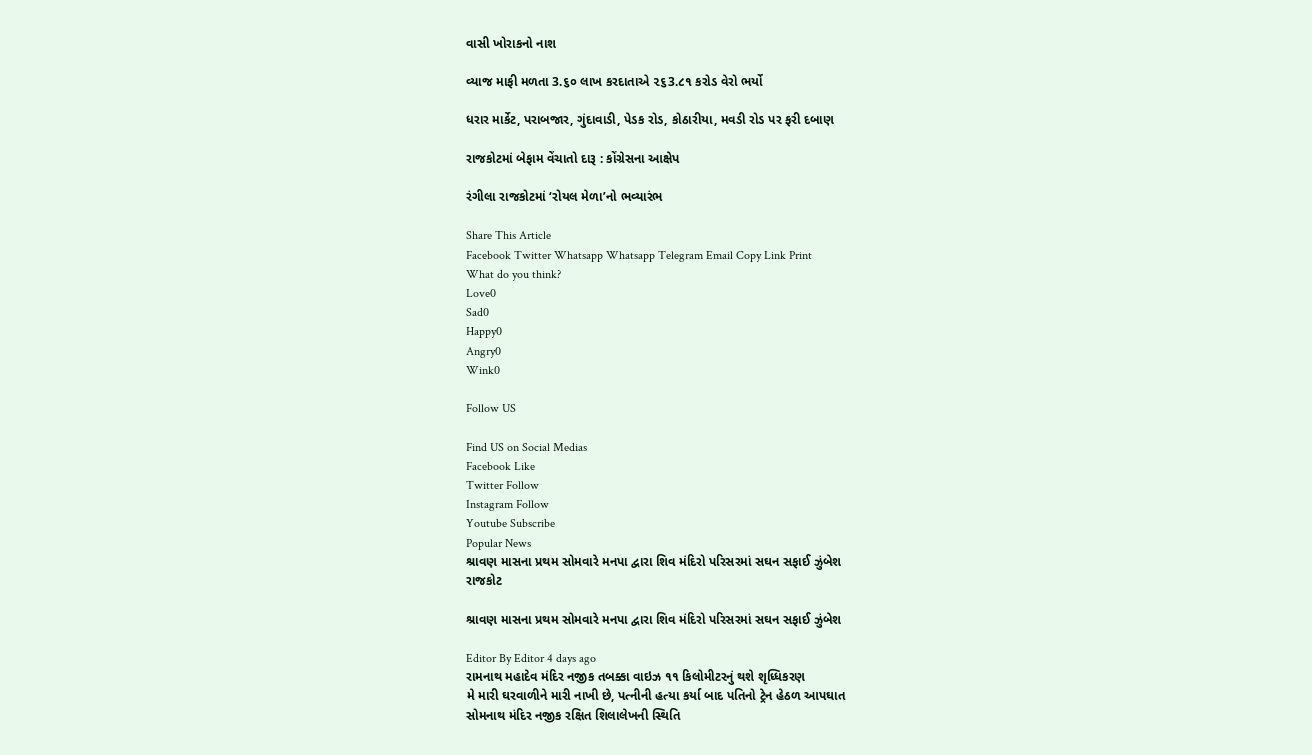વાસી ખોરાકનો નાશ

વ્યાજ માફી મળતા 3.૬૦ લાખ કરદાતાએ ૨૬3.૮૧ કરોડ વેરો ભર્યો

ધરાર માર્કેટ, પરાબજાર, ગુંદાવાડી, પેડક રોડ, કોઠારીયા, મવડી રોડ પર ફરી દબાણ

રાજકોટમાં બેફામ વેંચાતો દારૂ : કોંગ્રેસના આક્ષેપ

રંગીલા રાજકોટમાં ‘રોયલ મેળા’નો ભવ્યારંભ

Share This Article
Facebook Twitter Whatsapp Whatsapp Telegram Email Copy Link Print
What do you think?
Love0
Sad0
Happy0
Angry0
Wink0

Follow US

Find US on Social Medias
Facebook Like
Twitter Follow
Instagram Follow
Youtube Subscribe
Popular News
શ્રાવણ માસના પ્રથમ સોમવારે મનપા દ્વારા શિવ મંદિરો પરિસરમાં સઘન સફાઈ ઝુંબેશ
રાજકોટ

શ્રાવણ માસના પ્રથમ સોમવારે મનપા દ્વારા શિવ મંદિરો પરિસરમાં સઘન સફાઈ ઝુંબેશ

Editor By Editor 4 days ago
રામનાથ મહાદેવ મંદિર નજીક તબક્કા વાઇઝ ૧૧ કિલોમીટરનું થશે શૃધ્ધિકરણ
મે મારી ઘરવાળીને મારી નાખી છે, પત્નીની હત્યા કર્યા બાદ પતિનો ટ્રેન હેઠળ આપઘાત
સોમનાથ મંદિર નજીક રક્ષિત શિલાલેખની સ્થિતિ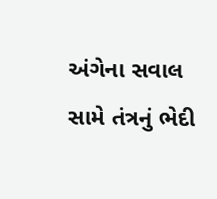અંગેના સવાલ સામે તંત્રનું ભેદી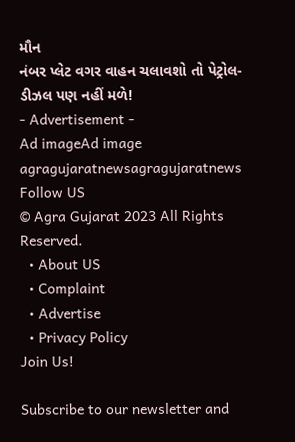મૌન
નંબર પ્લેટ વગર વાહન ચલાવશો તો પેટ્રોલ-ડીઝલ પણ નહીં મળે!
- Advertisement -
Ad imageAd image
agragujaratnewsagragujaratnews
Follow US
© Agra Gujarat 2023 All Rights Reserved.
  • About US
  • Complaint
  • Advertise
  • Privacy Policy
Join Us!

Subscribe to our newsletter and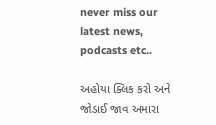never miss our latest news, podcasts etc..

અહોયા ક્લિક કરો અને જોડાઈ જાવ અમારા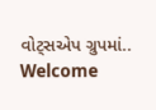વોટ્સએપ ગ્રુપમાં..
Welcome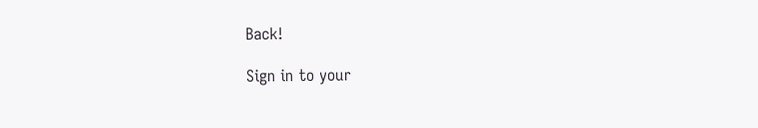Back!

Sign in to your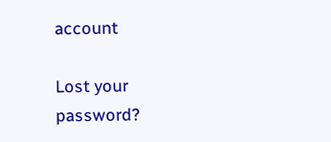account

Lost your password?